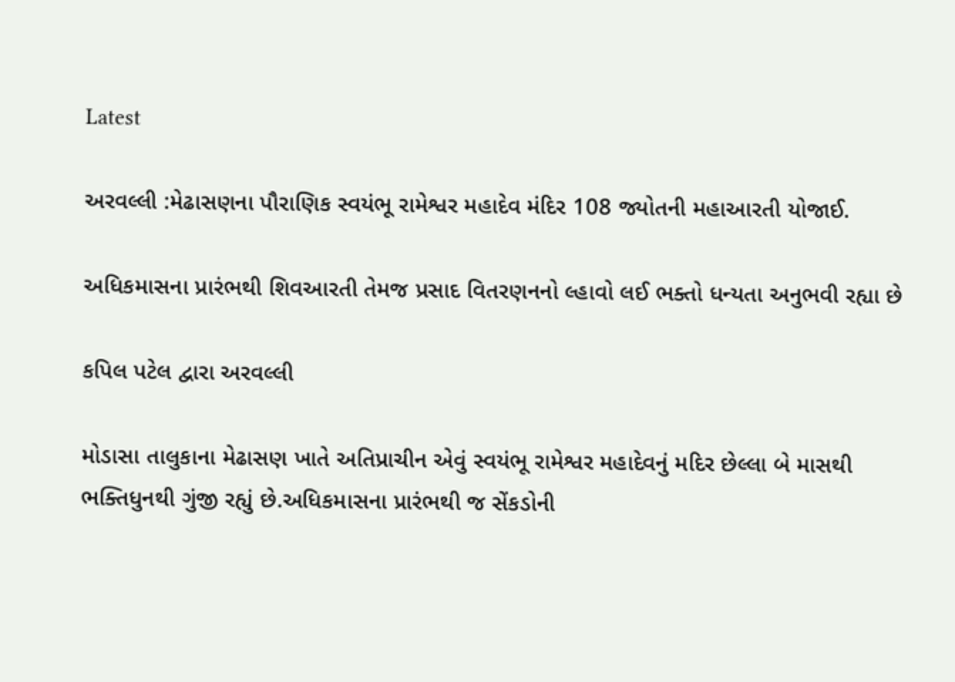Latest

અરવલ્લી :મેઢાસણના પૌરાણિક સ્વયંભૂ રામેશ્વર મહાદેવ મંદિર 108 જ્યોતની મહાઆરતી યોજાઈ.

અધિકમાસના પ્રારંભથી શિવઆરતી તેમજ પ્રસાદ વિતરણનનો લ્હાવો લઈ ભક્તો ધન્યતા અનુભવી રહ્યા છે

કપિલ પટેલ દ્વારા અરવલ્લી

મોડાસા તાલુકાના મેઢાસણ ખાતે અતિપ્રાચીન એવું સ્વયંભૂ રામેશ્વર મહાદેવનું મદિર છેલ્લા બે માસથી ભક્તિધુનથી ગુંજી રહ્યું છે.અધિકમાસના પ્રારંભથી જ સેંકડોની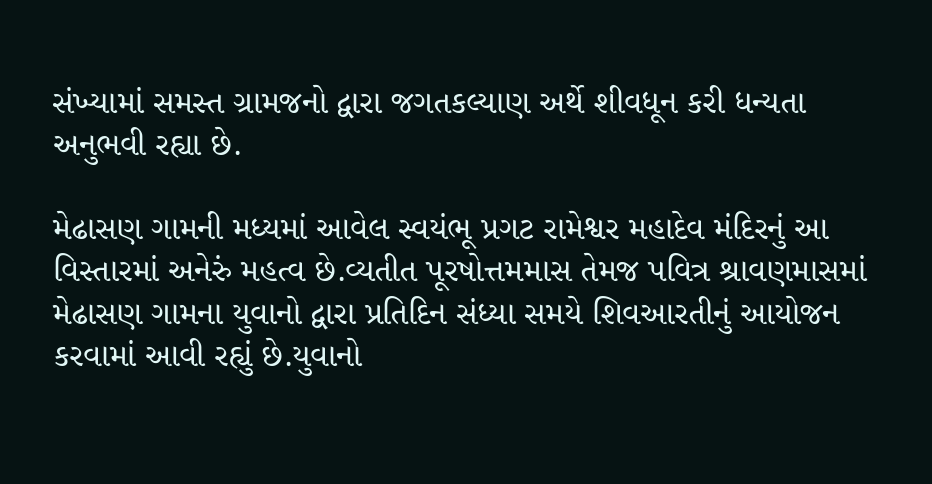સંખ્યામાં સમસ્ત ગ્રામજનો દ્વારા જગતકલ્યાણ અર્થે શીવધૂન કરી ધન્યતા અનુભવી રહ્યા છે.

મેઢાસણ ગામની મધ્યમાં આવેલ સ્વયંભૂ પ્રગટ રામેશ્વર મહાદેવ મંદિરનું આ વિસ્તારમાં અનેરું મહત્વ છે.વ્યતીત પૂરષોત્તમમાસ તેમજ પવિત્ર શ્રાવણમાસમાં મેઢાસણ ગામના યુવાનો દ્વારા પ્રતિદિન સંધ્યા સમયે શિવઆરતીનું આયોજન કરવામાં આવી રહ્યું છે.યુવાનો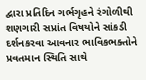દ્વારા પ્રતિદિન ગર્ભગૃહને રંગોળીથી શણગારી સપ્રાંત વિષયોને સાંકડી દર્શનકરવા આવનાર ભાવિકભક્તોને પ્રવતમાન સ્થિતિ સાથે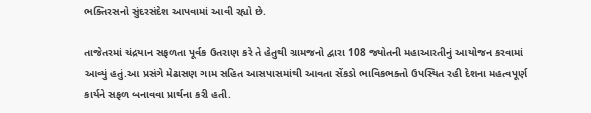ભક્તિરસનો સુંદરસંદેશ આપવામાં આવી રહ્યો છે.

તાજેતરમાં ચંદ્રયાન સફળતા પૂર્વક ઉતરાણ કરે તે હેતુથી ગ્રામજનો દ્વારા 108 જ્યોતની મહાઆરતીનું આયોજન કરવામાં આવ્યું હતું.આ પ્રસંગે મેઢાસણ ગામ સહિત આસપાસમાંથી આવતા સેંકડો ભાવિકભક્તો ઉપસ્થિત રહી દેશના મહત્વપૂર્ણ કાર્યને સફળ બનાવવા પ્રાર્થના કરી હતી.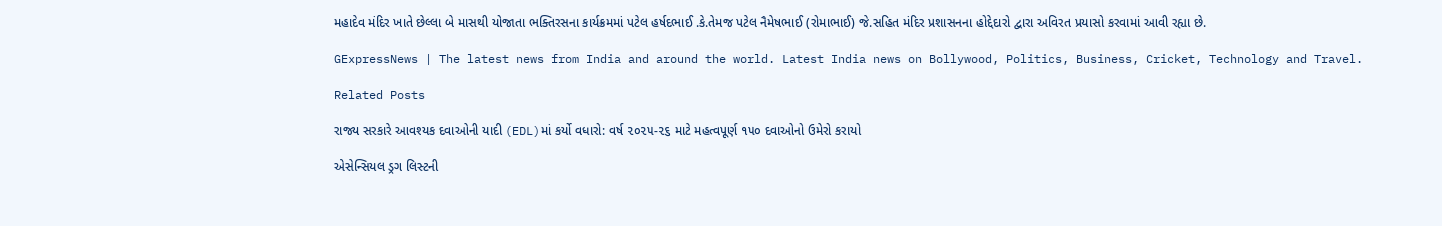મહાદેવ મંદિર ખાતે છેલ્લા બે માસથી યોજાતા ભક્તિરસના કાર્યક્રમમાં પટેલ હર્ષદભાઈ .કે.તેમજ પટેલ નૈમેષભાઈ (રોમાભાઈ) જે.સહિત મંદિર પ્રશાસનના હોદ્દેદારો દ્વારા અવિરત પ્રયાસો કરવામાં આવી રહ્યા છે.

GExpressNews | The latest news from India and around the world. Latest India news on Bollywood, Politics, Business, Cricket, Technology and Travel.

Related Posts

રાજ્ય સરકારે આવશ્યક દવાઓની યાદી (EDL)માં કર્યો વધારો: વર્ષ ૨૦૨૫-૨૬ માટે મહત્વપૂર્ણ ૧૫૦ દવાઓનો ઉમેરો કરાયો

એસેન્સિયલ ડ્રગ લિસ્ટની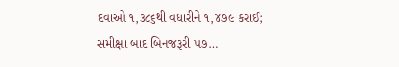દવાઓ ૧,૩૮૬થી વધારીને ૧,૪૭૯ કરાઈ; સમીક્ષા બાદ બિનજરૂરી ૫૭…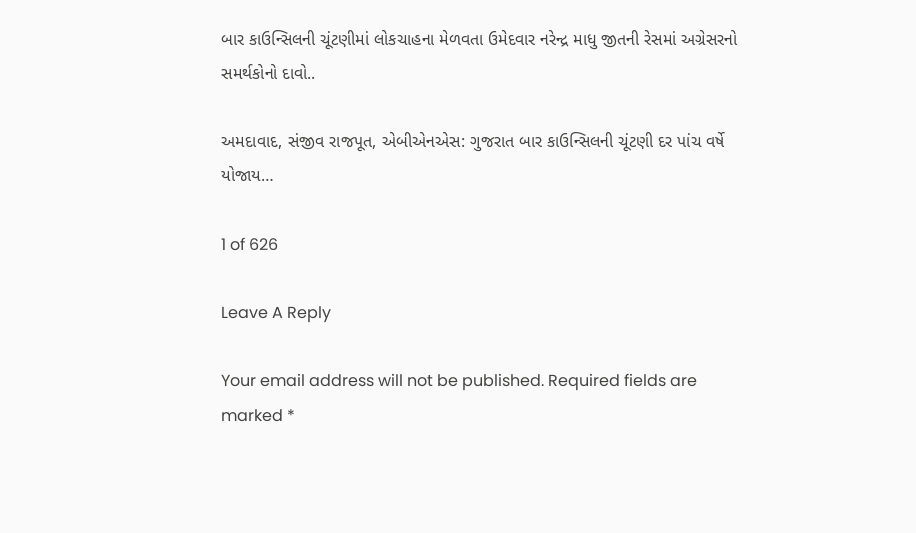બાર કાઉન્સિલની ચૂંટણીમાં લોકચાહના મેળવતા ઉમેદવાર નરેન્દ્ર માધુ જીતની રેસમાં અગ્રેસરનો સમર્થકોનો દાવો..

અમદાવાદ, સંજીવ રાજપૂત, એબીએનએસ: ગુજરાત બાર કાઉન્સિલની ચૂંટણી દર પાંચ વર્ષે યોજાય…

1 of 626

Leave A Reply

Your email address will not be published. Required fields are marked *